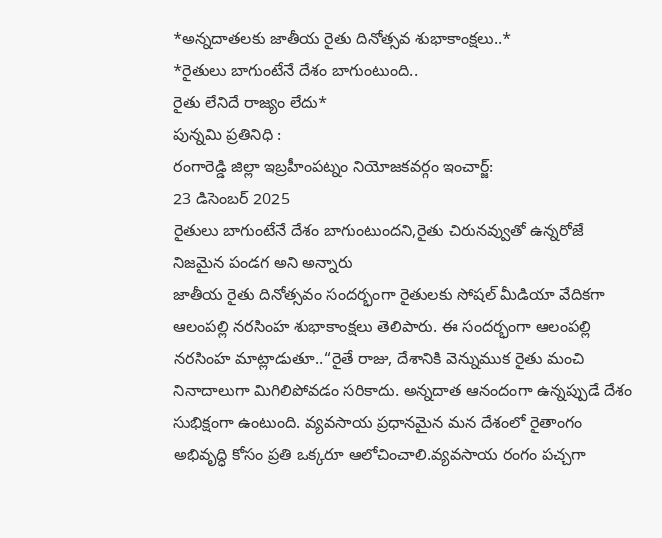*అన్నదాతలకు జాతీయ రైతు దినోత్సవ శుభాకాంక్షలు..*
*రైతులు బాగుంటేనే దేశం బాగుంటుంది..
రైతు లేనిదే రాజ్యం లేదు*
పున్నమి ప్రతినిధి :
రంగారెడ్డి జిల్లా ఇబ్రహీంపట్నం నియోజకవర్గం ఇంచార్జ్:
23 డిసెంబర్ 2025
రైతులు బాగుంటేనే దేశం బాగుంటుందని,రైతు చిరునవ్వుతో ఉన్నరోజే నిజమైన పండగ అని అన్నారు
జాతీయ రైతు దినోత్సవం సందర్భంగా రైతులకు సోషల్ మీడియా వేదికగా ఆలంపల్లి నరసింహ శుభాకాంక్షలు తెలిపారు. ఈ సందర్భంగా ఆలంపల్లి నరసింహ మాట్లాడుతూ..“రైతే రాజు, దేశానికి వెన్నుముక రైతు మంచి నినాదాలుగా మిగిలిపోవడం సరికాదు. అన్నదాత ఆనందంగా ఉన్నప్పుడే దేశం సుభిక్షంగా ఉంటుంది. వ్యవసాయ ప్రధానమైన మన దేశంలో రైతాంగం అభివృద్ధి కోసం ప్రతి ఒక్కరూ ఆలోచించాలి.వ్యవసాయ రంగం పచ్చగా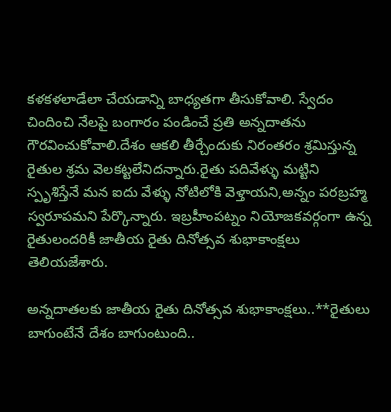కళకళలాడేలా చేయడాన్ని బాధ్యతగా తీసుకోవాలి. స్వేదం చిందించి నేలపై బంగారం పండించే ప్రతి అన్నదాతను గౌరవించుకోవాలి.దేశం ఆకలి తీర్చేందుకు నిరంతరం శ్రమిస్తున్న రైతుల శ్రమ వెలకట్టలేనిదన్నారు.రైతు పదివేళ్ళు మట్టిని స్పృశిస్తేనే మన ఐదు వేళ్ళు నోటిలోకి వెళ్తాయని,అన్నం పరబ్రహ్మ స్వరూపమని పేర్కొన్నారు. ఇబ్రహీంపట్నం నియోజకవర్గంగా ఉన్న రైతులందరికీ జాతీయ రైతు దినోత్సవ శుభాకాంక్షలు తెలియజేశారు.

అన్నదాతలకు జాతీయ రైతు దినోత్సవ శుభాకాంక్షలు..**రైతులు బాగుంటేనే దేశం బాగుంటుంది..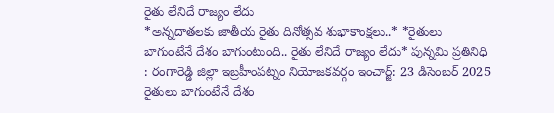రైతు లేనిదే రాజ్యం లేదు
*అన్నదాతలకు జాతీయ రైతు దినోత్సవ శుభాకాంక్షలు..* *రైతులు బాగుంటేనే దేశం బాగుంటుంది.. రైతు లేనిదే రాజ్యం లేదు* పున్నమి ప్రతినిధి : రంగారెడ్డి జిల్లా ఇబ్రహీంపట్నం నియోజకవర్గం ఇంచార్జ్: 23 డిసెంబర్ 2025 రైతులు బాగుంటేనే దేశం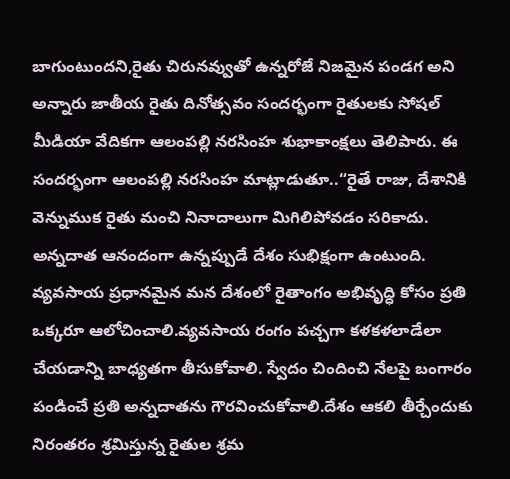బాగుంటుందని,రైతు చిరునవ్వుతో ఉన్నరోజే నిజమైన పండగ అని అన్నారు జాతీయ రైతు దినోత్సవం సందర్భంగా రైతులకు సోషల్ మీడియా వేదికగా ఆలంపల్లి నరసింహ శుభాకాంక్షలు తెలిపారు. ఈ సందర్భంగా ఆలంపల్లి నరసింహ మాట్లాడుతూ..“రైతే రాజు, దేశానికి వెన్నుముక రైతు మంచి నినాదాలుగా మిగిలిపోవడం సరికాదు. అన్నదాత ఆనందంగా ఉన్నప్పుడే దేశం సుభిక్షంగా ఉంటుంది. వ్యవసాయ ప్రధానమైన మన దేశంలో రైతాంగం అభివృద్ధి కోసం ప్రతి ఒక్కరూ ఆలోచించాలి.వ్యవసాయ రంగం పచ్చగా కళకళలాడేలా చేయడాన్ని బాధ్యతగా తీసుకోవాలి. స్వేదం చిందించి నేలపై బంగారం పండించే ప్రతి అన్నదాతను గౌరవించుకోవాలి.దేశం ఆకలి తీర్చేందుకు నిరంతరం శ్రమిస్తున్న రైతుల శ్రమ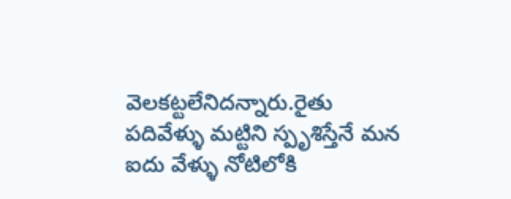వెలకట్టలేనిదన్నారు.రైతు పదివేళ్ళు మట్టిని స్పృశిస్తేనే మన ఐదు వేళ్ళు నోటిలోకి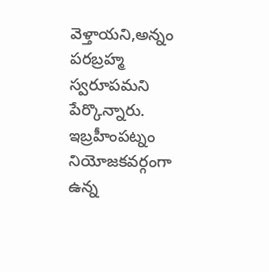వెళ్తాయని,అన్నం పరబ్రహ్మ స్వరూపమని పేర్కొన్నారు. ఇబ్రహీంపట్నం నియోజకవర్గంగా ఉన్న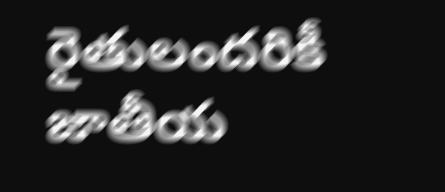రైతులందరికీ జాతీయ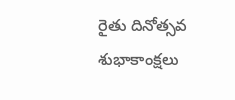రైతు దినోత్సవ శుభాకాంక్షలు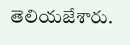తెలియజేశారు.